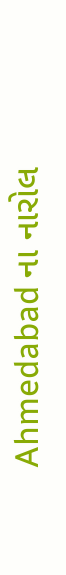Ahmedabad ના નારોલ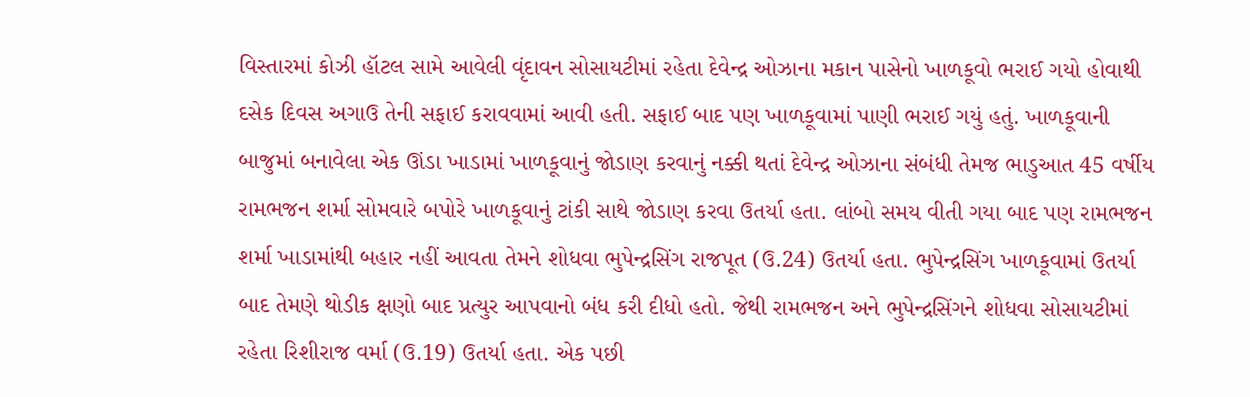વિસ્તારમાં કોઝી હૉટલ સામે આવેલી વૃંદાવન સોસાયટીમાં રહેતા દેવેન્દ્ર ઓઝાના મકાન પાસેનો ખાળકૂવો ભરાઈ ગયો હોવાથી દસેક દિવસ અગાઉ તેની સફાઈ કરાવવામાં આવી હતી. સફાઈ બાદ પણ ખાળકૂવામાં પાણી ભરાઈ ગયું હતું. ખાળકૂવાની બાજુમાં બનાવેલા એક ઊંડા ખાડામાં ખાળકૂવાનું જોડાણ કરવાનું નક્કી થતાં દેવેન્દ્ર ઓઝાના સંબંધી તેમજ ભાડુઆત 45 વર્ષીય રામભજન શર્મા સોમવારે બપોરે ખાળકૂવાનું ટાંકી સાથે જોડાણ કરવા ઉતર્યા હતા. લાંબો સમય વીતી ગયા બાદ પણ રામભજન શર્મા ખાડામાંથી બહાર નહીં આવતા તેમને શોધવા ભુપેન્દ્રસિંગ રાજપૂત (ઉ.24) ઉતર્યા હતા. ભુપેન્દ્રસિંગ ખાળકૂવામાં ઉતર્યા બાદ તેમણે થોડીક ક્ષણો બાદ પ્રત્યુર આપવાનો બંધ કરી દીધો હતો. જેથી રામભજન અને ભુપેન્દ્રસિંગને શોધવા સોસાયટીમાં રહેતા રિશીરાજ વર્મા (ઉ.19) ઉતર્યા હતા. એક પછી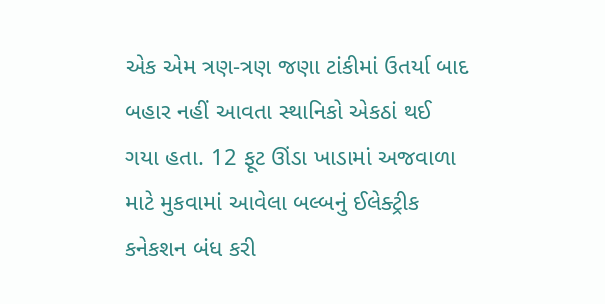એક એમ ત્રણ-ત્રણ જણા ટાંકીમાં ઉતર્યા બાદ બહાર નહીં આવતા સ્થાનિકો એકઠાં થઈ ગયા હતા. 12 ફૂટ ઊંડા ખાડામાં અજવાળા માટે મુકવામાં આવેલા બલ્બનું ઈલેક્ટ્રીક કનેકશન બંધ કરી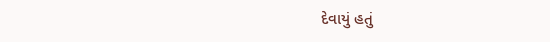દેવાયું હતું